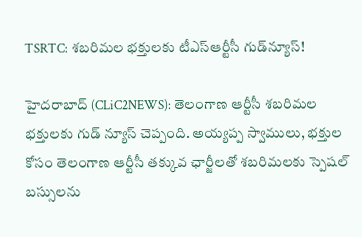TSRTC: శబరిమల భక్తులకు టీఎస్‌ఆర్టీసీ గుడ్‌న్యూస్‌!

హైద‌రాబాద్ (CLiC2NEWS): తెలంగాణ ఆర్టీసీ శబరిమల భక్తులకు గుడ్ న్యూస్ చెప్పంది. అయ్యప్ప స్వాములు, భ‌క్తుల కోసం తెలంగాణ ఆర్టీసీ తక్కువ ఛార్జీలతో శబరిమలకు స్పెషల్‌ బస్సులను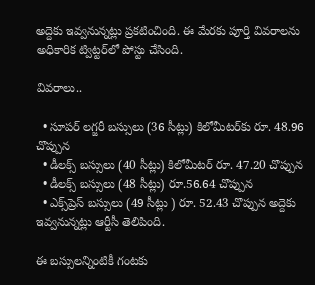అద్దెకు ఇవ్వనున్నట్లు ప్రకటించింది. ఈ మేరకు పూర్తి వివరాలను అధికారిక ట్విట్టర్‌లో పోస్టు చేసింది.

వివ‌రాలు..

  • సూపర్‌ లగ్జరీ బస్సులు (36 సీట్లు) కిలోమీటర్‌కు రూ. 48.96 చొప్పున
  • డీలక్స్‌ బస్సులు (40 సీట్లు) కిలోమీటర్‌ రూ. 47.20 చొప్పున
  • డీలక్స్‌ బస్సులు (48 సీట్లు) రూ.56.64 చొప్పున
  • ఎక్స్‌ప్రెస్ బస్సులు (49 సీట్లు ) రూ. 52.43 చొప్పున అద్దెకు ఇవ్వనున్నట్లు ఆర్టీసీ తెలిపింది.

ఈ బస్సులన్నింటికీ గంటకు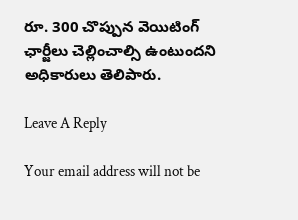రూ. 300 చొప్పున వెయిటింగ్‌ ఛార్జీలు చెల్లించాల్సి ఉంటుందని అధికారులు తెలిపారు.

Leave A Reply

Your email address will not be